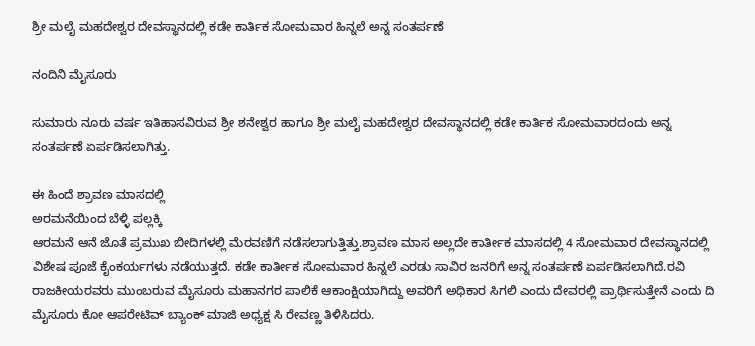ಶ್ರೀ ಮಲೈ ಮಹದೇಶ್ವರ ದೇವಸ್ಥಾನದಲ್ಲಿ ಕಡೇ ಕಾರ್ತಿಕ ಸೋಮವಾರ ಹಿನ್ನಲೆ ಅನ್ನ ಸಂತರ್ಪಣೆ

ನಂದಿನಿ ಮೈಸೂರು

ಸುಮಾರು ನೂರು ವರ್ಷ ಇತಿಹಾಸವಿರುವ ಶ್ರೀ ಶನೇಶ್ವರ ಹಾಗೂ ಶ್ರೀ ಮಲೈ ಮಹದೇಶ್ವರ ದೇವಸ್ಥಾನದಲ್ಲಿ ಕಡೇ ಕಾರ್ತಿಕ ಸೋಮವಾರದಂದು ಅನ್ನ ಸಂತರ್ಪಣೆ ಏರ್ಪಡಿಸಲಾಗಿತ್ತು.

ಈ ಹಿಂದೆ ಶ್ರಾವಣ ಮಾಸದಲ್ಲಿ
ಅರಮನೆಯಿಂದ ಬೆಳ್ಳಿ ಪಲ್ಲಕ್ಕಿ
ಆರಮನೆ ಆನೆ ಜೊತೆ ಪ್ರಮುಖ ಬೀದಿಗಳಲ್ಲಿ ಮೆರವಣಿಗೆ ನಡೆಸಲಾಗುತ್ತಿತ್ತು.ಶ್ರಾವಣ ಮಾಸ ಅಲ್ಲದೇ ಕಾರ್ತೀಕ ಮಾಸದಲ್ಲಿ 4 ಸೋಮವಾರ ದೇವಸ್ಥಾನದಲ್ಲಿ ವಿಶೇಷ ಪೂಜೆ ಕೈಂಕರ್ಯಗಳು ನಡೆಯುತ್ತದೆ. ಕಡೇ ಕಾರ್ತೀಕ ಸೋಮವಾರ ಹಿನ್ನಲೆ ಎರಡು ಸಾವಿರ ಜನರಿಗೆ ಅನ್ನ ಸಂತರ್ಪಣೆ ಏರ್ಪಡಿಸಲಾಗಿದೆ.ರವಿ ರಾಜಕೀಯರವರು ಮುಂಬರುವ ಮೈಸೂರು ಮಹಾನಗರ ಪಾಲಿಕೆ ಆಕಾಂಕ್ಷಿಯಾಗಿದ್ದು ಅವರಿಗೆ ಅಧಿಕಾರ ಸಿಗಲಿ ಎಂದು ದೇವರಲ್ಲಿ ಪ್ರಾರ್ಥಿಸುತ್ತೇನೆ ಎಂದು ದಿ ಮೈಸೂರು ಕೋ ಆಪರೇಟಿವ್ ಬ್ಯಾಂಕ್ ಮಾಜಿ ಅಧ್ಯಕ್ಷ ಸಿ ರೇವಣ್ಣ ತಿಳಿಸಿದರು.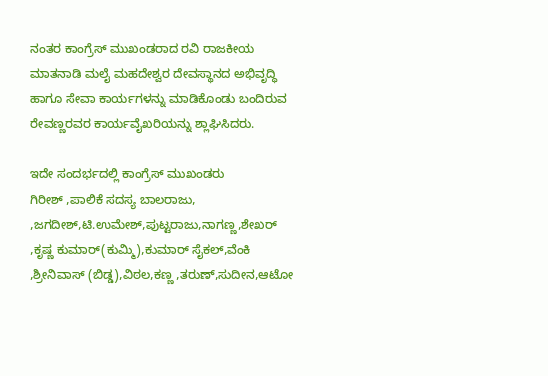ನಂತರ ಕಾಂಗ್ರೆಸ್ ಮುಖಂಡರಾದ ರವಿ ರಾಜಕೀಯ ಮಾತನಾಡಿ ಮಲೈ ಮಹದೇಶ್ವರ ದೇವಸ್ಥಾನದ ಅಭಿವೃದ್ಧಿ ಹಾಗೂ ಸೇವಾ ಕಾರ್ಯಗಳನ್ನು ಮಾಡಿಕೊಂಡು ಬಂದಿರುವ ರೇವಣ್ಣರವರ ಕಾರ್ಯವೈಖರಿಯನ್ನು ಶ್ಲಾಘಿಸಿದರು.

ಇದೇ ಸಂದರ್ಭದಲ್ಲಿ ಕಾಂಗ್ರೆಸ್ ಮುಖಂಡರು
ಗಿರೀಶ್ ,ಪಾಲಿಕೆ ಸದಸ್ಯ ಬಾಲರಾಜು, ,ಜಗದೀಶ್,ಟಿ.ಉಮೇಶ್,ಪುಟ್ಟರಾಜು,ನಾಗಣ್ಣ,ಶೇಖರ್ ,ಕೃಷ್ಣ ಕುಮಾರ್(ಕುಮ್ಮಿ),ಕುಮಾರ್ ಸೈಕಲ್,ವೆಂಕಿ ,ಶ್ರೀನಿವಾಸ್ (ಬಿಡ್ಡ),ವಿಠಲ,ಕಣ್ಣ ,ತರುಣ್,ಸುದೀನ,ಆಟೋ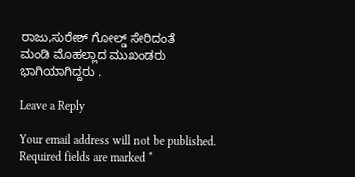ರಾಜು,ಸುರೇಶ್ ಗೋಲ್ಡ್ ಸೇರಿದಂತೆ
ಮಂಡಿ ಮೊಹಲ್ಲಾದ ಮುಖಂಡರು ಭಾಗಿಯಾಗಿದ್ದರು .

Leave a Reply

Your email address will not be published. Required fields are marked *